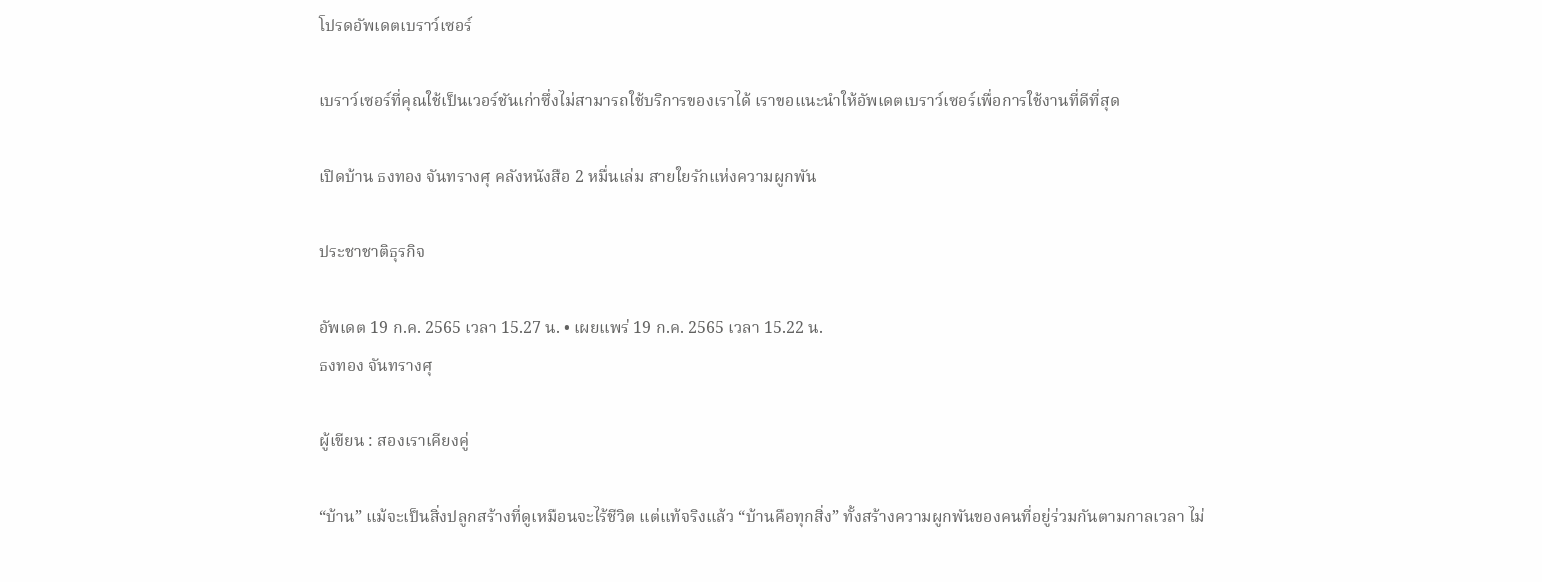โปรดอัพเดตเบราว์เซอร์

เบราว์เซอร์ที่คุณใช้เป็นเวอร์ชันเก่าซึ่งไม่สามารถใช้บริการของเราได้ เราขอแนะนำให้อัพเดตเบราว์เซอร์เพื่อการใช้งานที่ดีที่สุด

เปิดบ้าน ธงทอง จันทรางศุ คลังหนังสือ 2 หมื่นเล่ม สายใยรักแห่งความผูกพัน

ประชาชาติธุรกิจ

อัพเดต 19 ก.ค. 2565 เวลา 15.27 น. • เผยแพร่ 19 ก.ค. 2565 เวลา 15.22 น.
ธงทอง จันทรางศุ

ผู้เขียน : สองเราเคียงคู่

“บ้าน” แม้จะเป็นสิ่งปลูกสร้างที่ดูเหมือนจะไร้ชีวิต แต่แท้จริงแล้ว “บ้านคือทุกสิ่ง” ทั้งสร้างความผูกพันของคนที่อยู่ร่วมกันตามกาลเวลา ไม่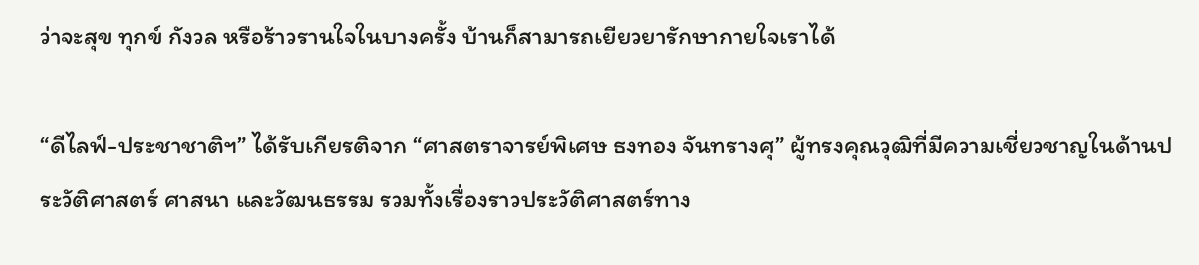ว่าจะสุข ทุกข์ กังวล หรือร้าวรานใจในบางครั้ง บ้านก็สามารถเยียวยารักษากายใจเราได้

“ดีไลฟ์-ประชาชาติฯ” ได้รับเกียรติจาก “ศาสตราจารย์พิเศษ ธงทอง จันทรางศุ” ผู้ทรงคุณวุฒิที่มีความเชี่ยวชาญในด้านประวัติศาสตร์ ศาสนา และวัฒนธรรม รวมทั้งเรื่องราวประวัติศาสตร์ทาง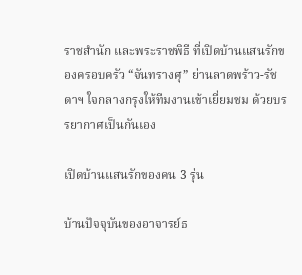ราชสำนัก และพระราชพิธี ที่เปิดบ้านแสนรักของครอบครัว “จันทรางศุ” ย่านลาดพร้าว-รัชดาฯ ใจกลางกรุงให้ทีมงานเข้าเยี่ยมชม ด้วยบรรยากาศเป็นกันเอง

เปิดบ้านแสนรักของคน 3 รุ่น

บ้านปัจจุบันของอาจารย์ธ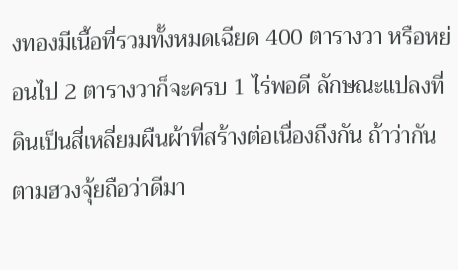งทองมีเนื้อที่รวมทั้งหมดเฉียด 400 ตารางวา หรือหย่อนไป 2 ตารางวาก็จะครบ 1 ไร่พอดี ลักษณะแปลงที่ดินเป็นสี่เหลี่ยมผืนผ้าที่สร้างต่อเนื่องถึงกัน ถ้าว่ากันตามฮวงจุ้ยถือว่าดีมา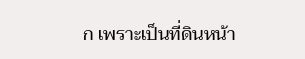ก เพราะเป็นที่ดินหน้า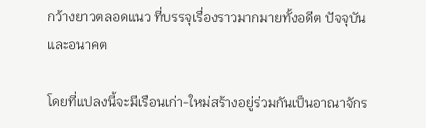กว้างยาวตลอดแนว ที่บรรจุเรื่องราวมากมายทั้งอดีต ปัจจุบัน และอนาคต

โดยที่แปลงนี้จะมีเรือนเก่า-ใหม่สร้างอยู่ร่วมกันเป็นอาณาจักร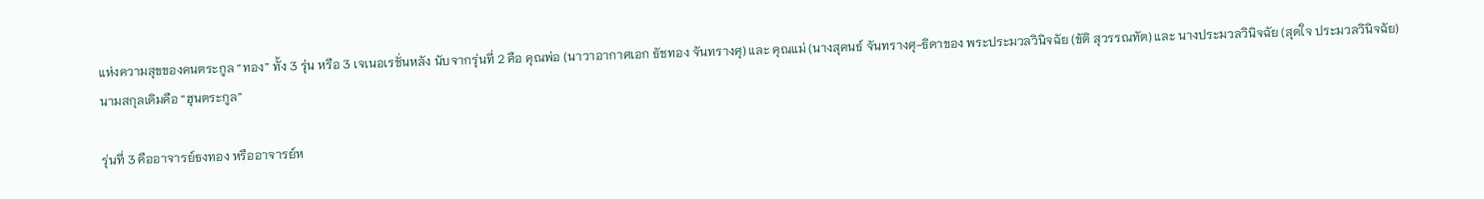แห่งความสุขของคนตระกูล “ทอง” ทั้ง 3 รุ่น หรือ 3 เจเนอเรชั่นหลัง นับจากรุ่นที่ 2 คือ คุณพ่อ (นาวาอากาศเอก ธัชทอง จันทรางศุ) และ คุณแม่ (นางสุคนธ์ จันทรางศุ-ธิดาของ พระประมวลวินิจฉัย (ขัติ สุวรรณทัต) และ นางประมวลวินิจฉัย (สุดใจ ประมวลวินิจฉัย) นามสกุลเดิมคือ “ฮุนตระกูล”

รุ่นที่ 3 คืออาจารย์ธงทอง หรืออาจารย์ห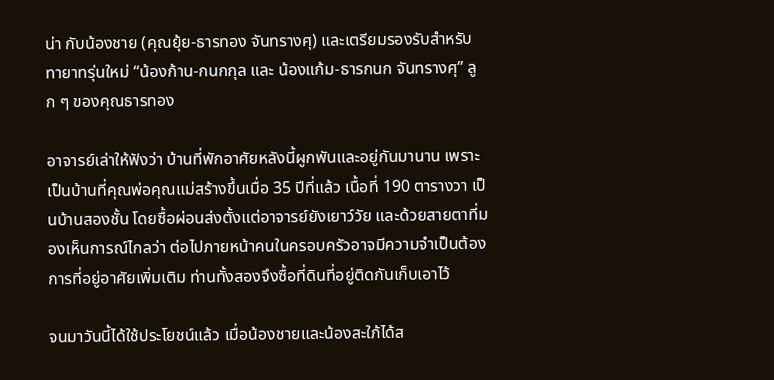น่า กับน้องชาย (คุณยุ้ย-ธารทอง จันทรางศุ) และเตรียมรองรับสำหรับทายาทรุ่นใหม่ “น้องก้าน-กนกกุล และ น้องแก้ม-ธารกนก จันทรางศุ” ลูก ๆ ของคุณธารทอง

อาจารย์เล่าให้ฟังว่า บ้านที่พักอาศัยหลังนี้ผูกพันและอยู่กันมานาน เพราะเป็นบ้านที่คุณพ่อคุณแม่สร้างขึ้นเมื่อ 35 ปีที่แล้ว เนื้อที่ 190 ตารางวา เป็นบ้านสองชั้น โดยซื้อผ่อนส่งตั้งแต่อาจารย์ยังเยาว์วัย และด้วยสายตาที่มองเห็นการณ์ไกลว่า ต่อไปภายหน้าคนในครอบครัวอาจมีความจำเป็นต้องการที่อยู่อาศัยเพิ่มเติม ท่านทั้งสองจึงซื้อที่ดินที่อยู่ติดกันเก็บเอาไว้

จนมาวันนี้ได้ใช้ประโยชน์แล้ว เมื่อน้องชายและน้องสะใภ้ได้ส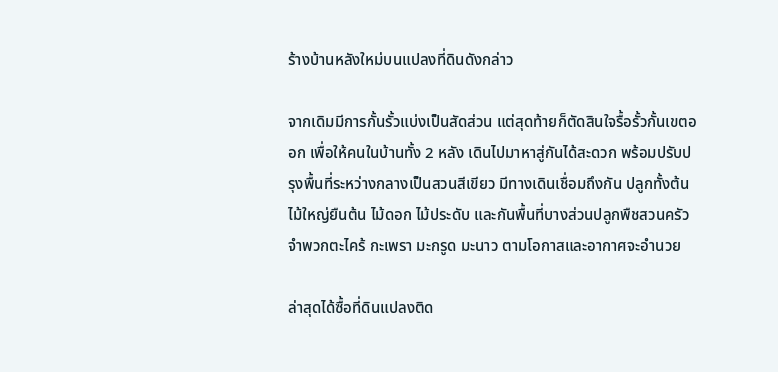ร้างบ้านหลังใหม่บนแปลงที่ดินดังกล่าว

จากเดิมมีการกั้นรั้วแบ่งเป็นสัดส่วน แต่สุดท้ายก็ตัดสินใจรื้อรั้วกั้นเขตออก เพื่อให้คนในบ้านทั้ง 2 หลัง เดินไปมาหาสู่กันได้สะดวก พร้อมปรับปรุงพื้นที่ระหว่างกลางเป็นสวนสีเขียว มีทางเดินเชื่อมถึงกัน ปลูกทั้งต้นไม้ใหญ่ยืนต้น ไม้ดอก ไม้ประดับ และกันพื้นที่บางส่วนปลูกพืชสวนครัว จำพวกตะไคร้ กะเพรา มะกรูด มะนาว ตามโอกาสและอากาศจะอำนวย

ล่าสุดได้ซื้อที่ดินแปลงติด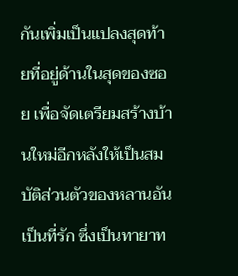กันเพิ่มเป็นแปลงสุดท้ายที่อยู่ด้านในสุดของซอย เพื่อจัดเตรียมสร้างบ้านใหม่อีกหลังให้เป็นสมบัติส่วนตัวของหลานอันเป็นที่รัก ซึ่งเป็นทายาท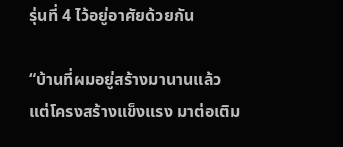รุ่นที่ 4 ไว้อยู่อาศัยด้วยกัน

“บ้านที่ผมอยู่สร้างมานานแล้ว แต่โครงสร้างแข็งแรง มาต่อเติม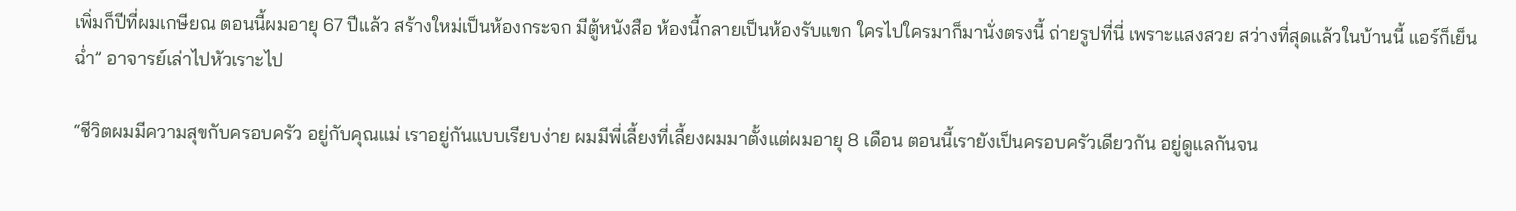เพิ่มก็ปีที่ผมเกษียณ ตอนนี้ผมอายุ 67 ปีแล้ว สร้างใหม่เป็นห้องกระจก มีตู้หนังสือ ห้องนี้กลายเป็นห้องรับแขก ใครไปใครมาก็มานั่งตรงนี้ ถ่ายรูปที่นี่ เพราะแสงสวย สว่างที่สุดแล้วในบ้านนี้ แอร์ก็เย็นฉ่ำ” อาจารย์เล่าไปหัวเราะไป

“ชีวิตผมมีความสุขกับครอบครัว อยู่กับคุณแม่ เราอยู่กันแบบเรียบง่าย ผมมีพี่เลี้ยงที่เลี้ยงผมมาตั้งแต่ผมอายุ 8 เดือน ตอนนี้เรายังเป็นครอบครัวเดียวกัน อยู่ดูแลกันจน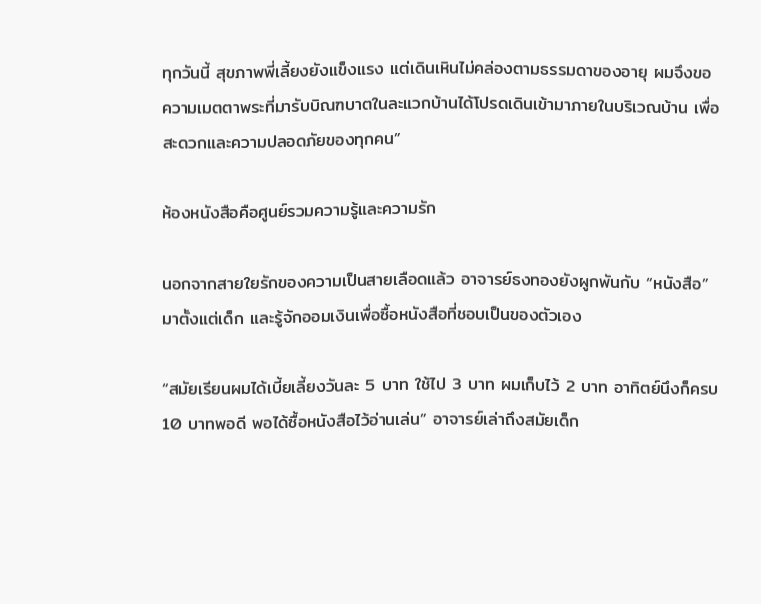ทุกวันนี้ สุขภาพพี่เลี้ยงยังแข็งแรง แต่เดินเหินไม่คล่องตามธรรมดาของอายุ ผมจึงขอความเมตตาพระที่มารับบิณฑบาตในละแวกบ้านได้โปรดเดินเข้ามาภายในบริเวณบ้าน เพื่อสะดวกและความปลอดภัยของทุกคน”

ห้องหนังสือคือศูนย์รวมความรู้และความรัก

นอกจากสายใยรักของความเป็นสายเลือดแล้ว อาจารย์ธงทองยังผูกพันกับ “หนังสือ” มาตั้งแต่เด็ก และรู้จักออมเงินเพื่อซื้อหนังสือที่ชอบเป็นของตัวเอง

“สมัยเรียนผมได้เบี้ยเลี้ยงวันละ 5 บาท ใช้ไป 3 บาท ผมเก็บไว้ 2 บาท อาทิตย์นึงก็ครบ 10 บาทพอดี พอได้ซื้อหนังสือไว้อ่านเล่น” อาจารย์เล่าถึงสมัยเด็ก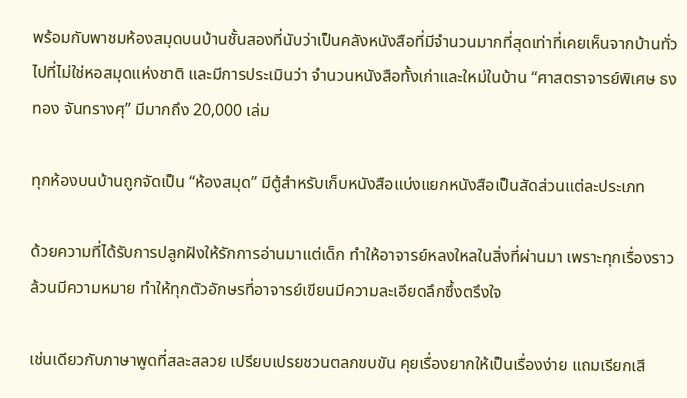พร้อมกับพาชมห้องสมุดบนบ้านชั้นสองที่นับว่าเป็นคลังหนังสือที่มีจำนวนมากที่สุดเท่าที่เคยเห็นจากบ้านทั่วไปที่ไม่ใช่หอสมุดแห่งชาติ และมีการประเมินว่า จำนวนหนังสือทั้งเก่าและใหม่ในบ้าน “ศาสตราจารย์พิเศษ ธงทอง จันทรางศุ” มีมากถึง 20,000 เล่ม

ทุกห้องบนบ้านถูกจัดเป็น “ห้องสมุด” มีตู้สำหรับเก็บหนังสือแบ่งแยกหนังสือเป็นสัดส่วนแต่ละประเภท

ด้วยความที่ได้รับการปลูกฝังให้รักการอ่านมาแต่เด็ก ทำให้อาจารย์หลงใหลในสิ่งที่ผ่านมา เพราะทุกเรื่องราวล้วนมีความหมาย ทำให้ทุกตัวอักษรที่อาจารย์เขียนมีความละเอียดลึกซึ้งตรึงใจ

เช่นเดียวกับภาษาพูดที่สละสลวย เปรียบเปรยชวนตลกขบขัน คุยเรื่องยากให้เป็นเรื่องง่าย แถมเรียกเสี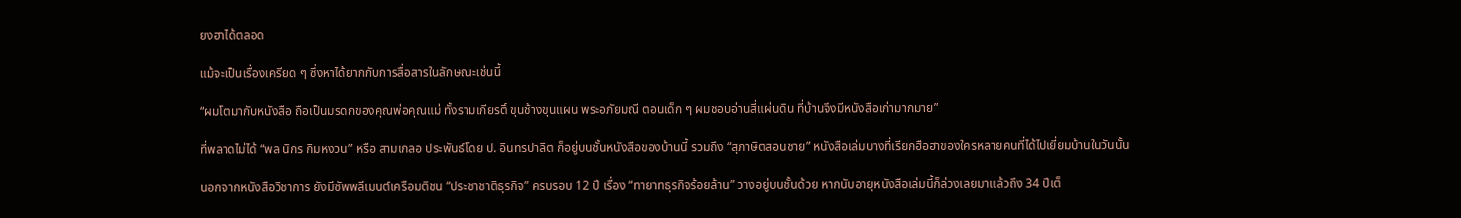ยงฮาได้ตลอด

แม้จะเป็นเรื่องเครียด ๆ ซึ่งหาได้ยากกับการสื่อสารในลักษณะเช่นนี้

“ผมโตมากับหนังสือ ถือเป็นมรดกของคุณพ่อคุณแม่ ทั้งรามเกียรติ์ ขุนช้างขุนแผน พระอภัยมณี ตอนเด็ก ๆ ผมชอบอ่านสี่แผ่นดิน ที่บ้านจึงมีหนังสือเก่ามากมาย”

ที่พลาดไม่ได้ “พล นิกร กิมหงวน” หรือ สามเกลอ ประพันธ์โดย ป. อินทรปาลิต ก็อยู่บนชั้นหนังสือของบ้านนี้ รวมถึง “สุภาษิตสอนชาย” หนังสือเล่มบางที่เรียกฮือฮาของใครหลายคนที่ได้ไปเยี่ยมบ้านในวันนั้น

นอกจากหนังสือวิชาการ ยังมีซัพพลีเมนต์เครือมติชน “ประชาชาติธุรกิจ” ครบรอบ 12 ปี เรื่อง “ทายาทธุรกิจร้อยล้าน” วางอยู่บนชั้นด้วย หากนับอายุหนังสือเล่มนี้ก็ล่วงเลยมาแล้วถึง 34 ปีเต็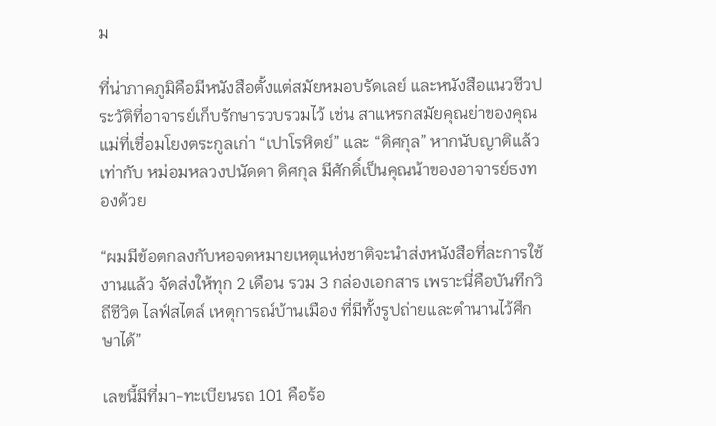ม

ที่น่าภาคภูมิคือมีหนังสือตั้งแต่สมัยหมอบรัดเลย์ และหนังสือแนวชีวประวัติที่อาจารย์เก็บรักษารวบรวมไว้ เช่น สาแหรกสมัยคุณย่าของคุณแม่ที่เชื่อมโยงตระกูลเก่า “เปาโรหิตย์” และ “ดิศกุล” หากนับญาติแล้ว เท่ากับ หม่อมหลวงปนัดดา ดิศกุล มีศักดิ์เป็นคุณน้าของอาจารย์ธงทองด้วย

“ผมมีข้อตกลงกับหอจดหมายเหตุแห่งชาติจะนำส่งหนังสือที่ละการใช้งานแล้ว จัดส่งให้ทุก 2 เดือน รวม 3 กล่องเอกสาร เพราะนี่คือบันทึกวิถีชีวิต ไลฟ์สไตล์ เหตุการณ์บ้านเมือง ที่มีทั้งรูปถ่ายและตำนานไว้ศึกษาได้”

เลขนี้มีที่มา-ทะเบียนรถ 101 คือร้อ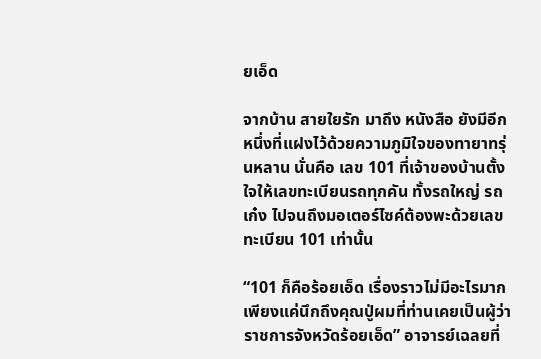ยเอ็ด

จากบ้าน สายใยรัก มาถึง หนังสือ ยังมีอีกหนึ่งที่แฝงไว้ด้วยความภูมิใจของทายาทรุ่นหลาน นั่นคือ เลข 101 ที่เจ้าของบ้านตั้งใจให้เลขทะเบียนรถทุกคัน ทั้งรถใหญ่ รถเก๋ง ไปจนถึงมอเตอร์ไซค์ต้องพะด้วยเลขทะเบียน 101 เท่านั้น

“101 ก็คือร้อยเอ็ด เรื่องราวไม่มีอะไรมาก เพียงแค่นึกถึงคุณปู่ผมที่ท่านเคยเป็นผู้ว่าราชการจังหวัดร้อยเอ็ด” อาจารย์เฉลยที่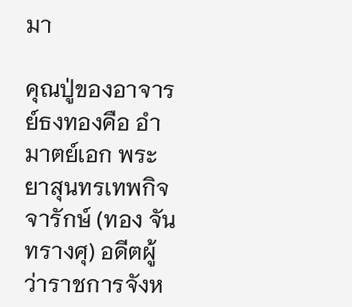มา

คุณปู่ของอาจารย์ธงทองคือ อำมาตย์เอก พระยาสุนทรเทพกิจจารักษ์ (ทอง จันทรางศุ) อดีตผู้ว่าราชการจังห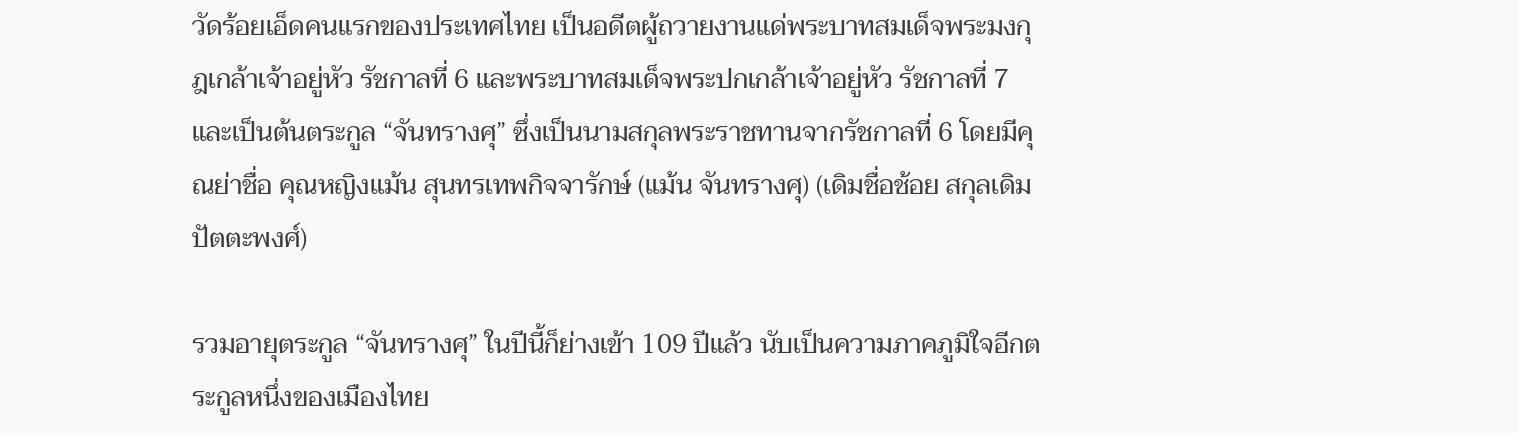วัดร้อยเอ็ดคนแรกของประเทศไทย เป็นอดีตผู้ถวายงานแด่พระบาทสมเด็จพระมงกุฎเกล้าเจ้าอยู่หัว รัชกาลที่ 6 และพระบาทสมเด็จพระปกเกล้าเจ้าอยู่หัว รัชกาลที่ 7 และเป็นต้นตระกูล “จันทรางศุ” ซึ่งเป็นนามสกุลพระราชทานจากรัชกาลที่ 6 โดยมีคุณย่าชื่อ คุณหญิงแม้น สุนทรเทพกิจจารักษ์ (แม้น จันทรางศุ) (เดิมชื่อช้อย สกุลเดิมปัตตะพงศ์)

รวมอายุตระกูล “จันทรางศุ” ในปีนี้ก็ย่างเข้า 109 ปีแล้ว นับเป็นความภาคภูมิใจอีกตระกูลหนึ่งของเมืองไทย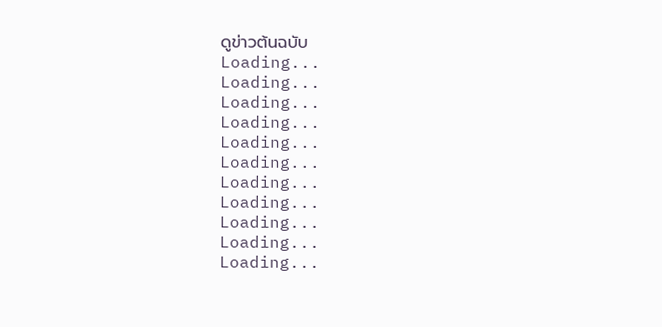ดูข่าวต้นฉบับ
Loading...
Loading...
Loading...
Loading...
Loading...
Loading...
Loading...
Loading...
Loading...
Loading...
Loading...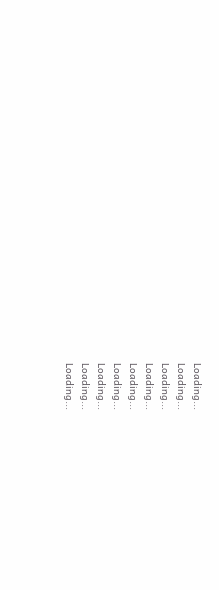Loading...
Loading...
Loading...
Loading...
Loading...
Loading...
Loading...
Loading...
Loading...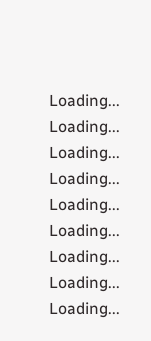Loading...
Loading...
Loading...
Loading...
Loading...
Loading...
Loading...
Loading...
Loading...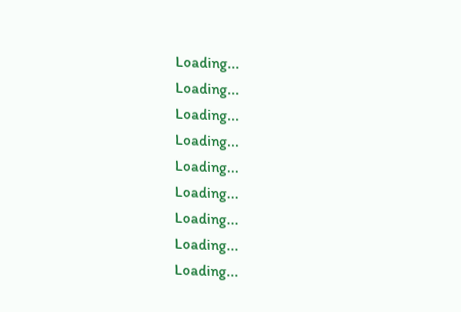Loading...
Loading...
Loading...
Loading...
Loading...
Loading...
Loading...
Loading...
Loading...